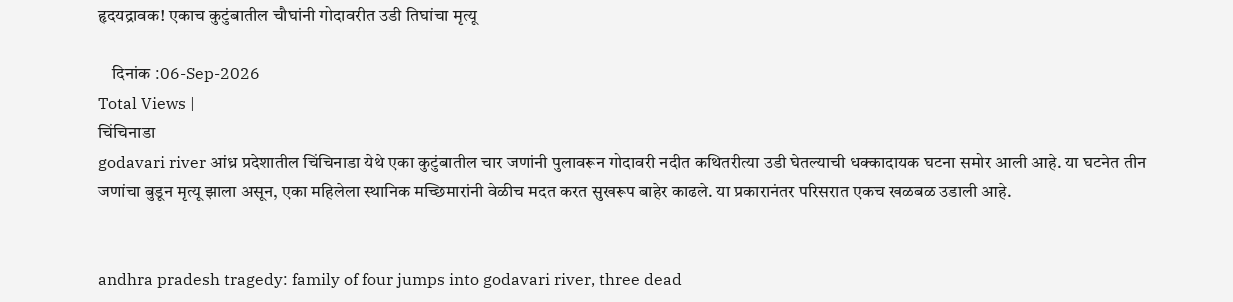हृदयद्रावक! एकाच कुटुंबातील चौघांनी गोदावरीत उडी तिघांचा मृत्यू

    दिनांक :06-Sep-2026
Total Views |
चिंचिनाडा
godavari river आंध्र प्रदेशातील चिंचिनाडा येथे एका कुटुंबातील चार जणांनी पुलावरून गोदावरी नदीत कथितरीत्या उडी घेतल्याची धक्कादायक घटना समोर आली आहे. या घटनेत तीन जणांचा बुडून मृत्यू झाला असून, एका महिलेला स्थानिक मच्छिमारांनी वेळीच मदत करत सुखरूप बाहेर काढले. या प्रकारानंतर परिसरात एकच खळबळ उडाली आहे.


andhra pradesh tragedy: family of four jumps into godavari river, three dead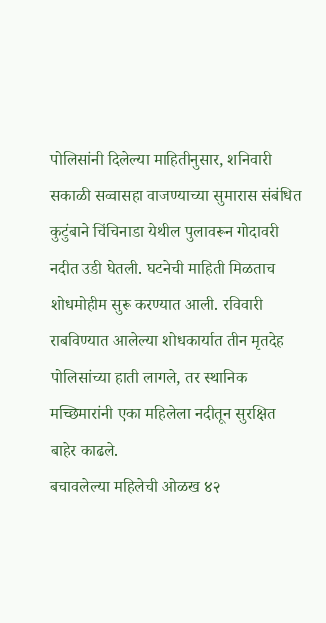पोलिसांनी दिलेल्या माहितीनुसार, शनिवारी सकाळी सव्वासहा वाजण्याच्या सुमारास संबंधित कुटुंबाने चिंचिनाडा येथील पुलावरून गोदावरी नदीत उडी घेतली. घटनेची माहिती मिळताच शोधमोहीम सुरू करण्यात आली. रविवारी राबविण्यात आलेल्या शोधकार्यात तीन मृतदेह पोलिसांच्या हाती लागले, तर स्थानिक मच्छिमारांनी एका महिलेला नदीतून सुरक्षित बाहेर काढले.
बचावलेल्या महिलेची ओळख ४२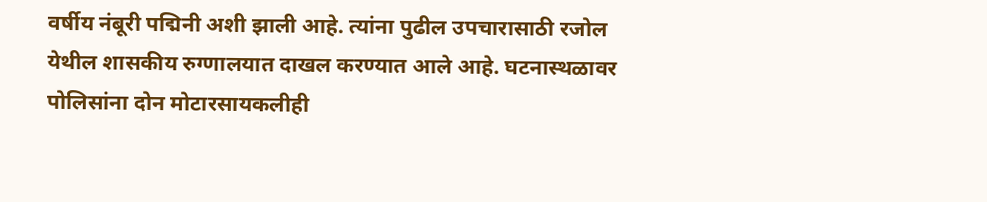वर्षीय नंबूरी पद्मिनी अशी झाली आहे. त्यांना पुढील उपचारासाठी रजोल येथील शासकीय रुग्णालयात दाखल करण्यात आले आहे. घटनास्थळावर पोलिसांना दोन मोटारसायकलीही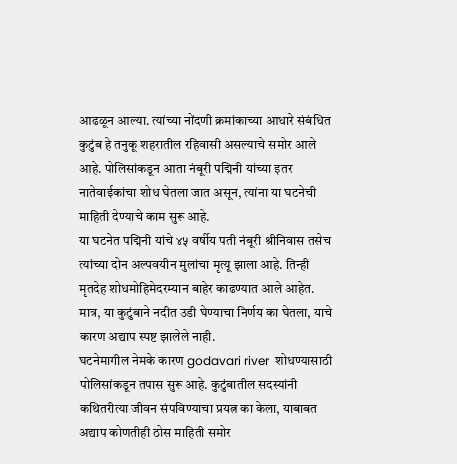आढळून आल्या. त्यांच्या नोंदणी क्रमांकाच्या आधारे संबंधित कुटुंब हे तनुकू शहरातील रहिवासी असल्याचे समोर आले आहे. पोलिसांकडून आता नंबूरी पद्मिनी यांच्या इतर नातेवाईकांचा शोध घेतला जात असून, त्यांना या घटनेची माहिती देण्याचे काम सुरू आहे.
या घटनेत पद्मिनी यांचे ४५ वर्षीय पती नंबूरी श्रीनिवास तसेच त्यांच्या दोन अल्पवयीन मुलांचा मृत्यू झाला आहे. तिन्ही मृतदेह शोधमोहिमेदरम्यान बाहेर काढण्यात आले आहेत. मात्र, या कुटुंबाने नदीत उडी घेण्याचा निर्णय का घेतला, याचे कारण अद्याप स्पष्ट झालेले नाही.
घटनेमागील नेमके कारण godavari river  शोधण्यासाठी पोलिसांकडून तपास सुरू आहे. कुटुंबातील सदस्यांनी कथितरीत्या जीवन संपविण्याचा प्रयत्न का केला, याबाबत अद्याप कोणतीही ठोस माहिती समोर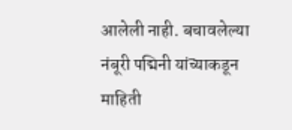आलेली नाही. बचावलेल्या नंबूरी पद्मिनी यांच्याकडून माहिती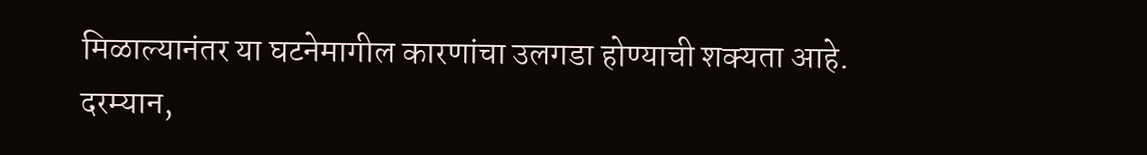मिळाल्यानंतर या घटनेमागील कारणांचा उलगडा होण्याची शक्यता आहे.
दरम्यान,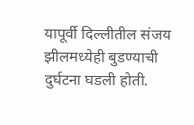यापूर्वी दिल्लीतील संजय झीलमध्येही बुडण्याची दुर्घटना घडली होती.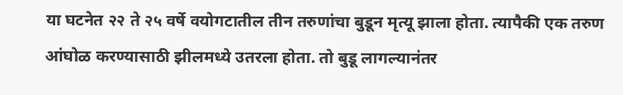या घटनेत २२ ते २५ वर्षे वयोगटातील तीन तरुणांचा बुडून मृत्यू झाला होता. त्यापैकी एक तरुण आंघोळ करण्यासाठी झीलमध्ये उतरला होता. तो बुडू लागल्यानंतर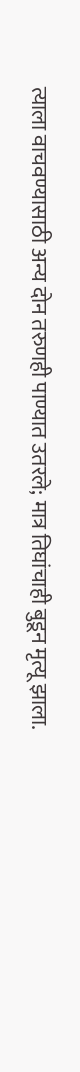त्याला वाचवण्यासाठी अन्य दोन तरुणही पाण्यात उतरले; मात्र तिघांचाही बुडून मृत्यू झाला.